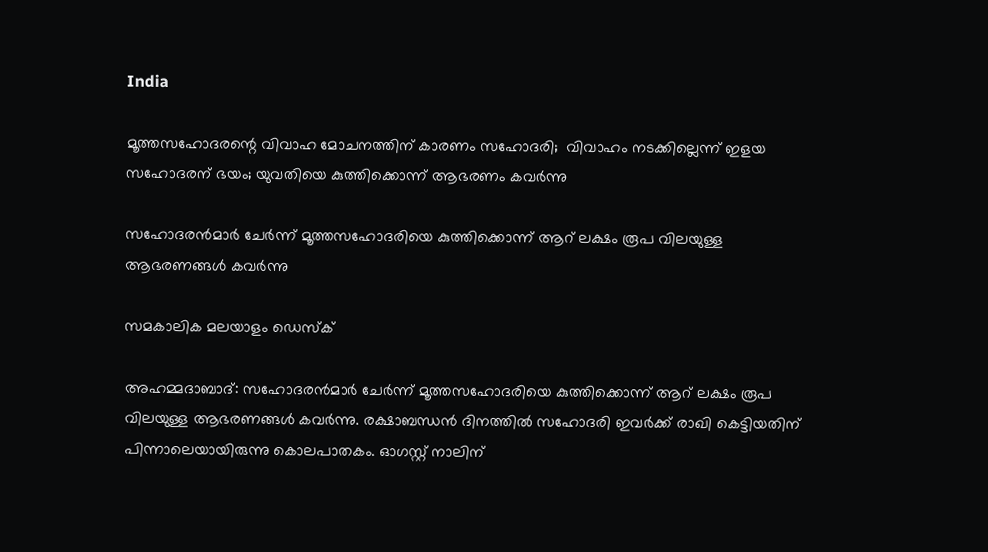India

മൂത്തസഹോദരന്റെ വിവാഹ മോചനത്തിന് കാരണം സഹോദരി;  വിവാഹം നടക്കില്ലെന്ന് ഇളയ സഹോദരന് ഭയം; യുവതിയെ കുത്തിക്കൊന്ന് ആഭരണം കവര്‍ന്നു

സഹോദരന്‍മാര്‍ ചേര്‍ന്ന് മൂത്തസഹോദരിയെ കുത്തിക്കൊന്ന് ആറ് ലക്ഷം രൂപ വിലയുള്ള ആഭരണങ്ങള്‍ കവര്‍ന്നു

സമകാലിക മലയാളം ഡെസ്ക്

അഹമ്മദാബാദ്: സഹോദരന്‍മാര്‍ ചേര്‍ന്ന് മൂത്തസഹോദരിയെ കുത്തിക്കൊന്ന് ആറ് ലക്ഷം രൂപ വിലയുള്ള ആഭരണങ്ങള്‍ കവര്‍ന്നു. രക്ഷാബന്ധന്‍ ദിനത്തില്‍ സഹോദരി ഇവര്‍ക്ക് രാഖി കെട്ടിയതിന് പിന്നാലെയായിരുന്നു കൊലപാതകം. ഓഗസ്റ്റ് നാലിന്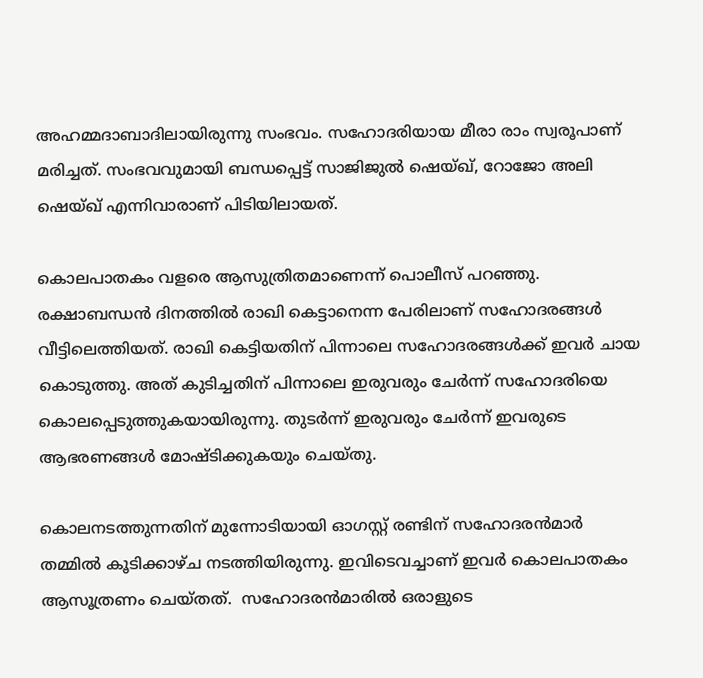അഹമ്മദാബാദിലായിരുന്നു സംഭവം. സഹോദരിയായ മീരാ രാം സ്വരൂപാണ് മരിച്ചത്. സംഭവവുമായി ബന്ധപ്പെട്ട് സാജിജുല്‍ ഷെയ്ഖ്, റോജോ അലി ഷെയ്ഖ് എന്നിവാരാണ് പിടിയിലായത്.

കൊലപാതകം വളരെ ആസുത്രിതമാണെന്ന് പൊലീസ് പറഞ്ഞു. രക്ഷാബന്ധന്‍ ദിനത്തില്‍ രാഖി കെട്ടാനെന്ന പേരിലാണ് സഹോദരങ്ങള്‍ വീട്ടിലെത്തിയത്. രാഖി കെട്ടിയതിന് പിന്നാലെ സഹോദരങ്ങള്‍ക്ക് ഇവര്‍ ചായ കൊടുത്തു. അത് കുടിച്ചതിന് പിന്നാലെ ഇരുവരും ചേര്‍ന്ന് സഹോദരിയെ കൊലപ്പെടുത്തുകയായിരുന്നു. തുടര്‍ന്ന് ഇരുവരും ചേര്‍ന്ന് ഇവരുടെ ആഭരണങ്ങള്‍ മോഷ്ടിക്കുകയും ചെയ്തു.

കൊലനടത്തുന്നതിന് മുന്നോടിയായി ഓഗസ്റ്റ് രണ്ടിന് സഹോദരന്‍മാര്‍ തമ്മില്‍ കൂടിക്കാഴ്ച നടത്തിയിരുന്നു. ഇവിടെവച്ചാണ് ഇവര്‍ കൊലപാതകം ആസൂത്രണം ചെയ്തത്.  സഹോദരന്‍മാരില്‍ ഒരാളുടെ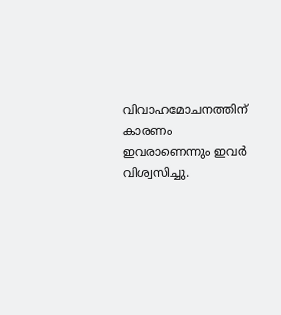വിവാഹമോചനത്തിന് കാരണം ഇവരാണെന്നും ഇവര്‍ വിശ്വസിച്ചു.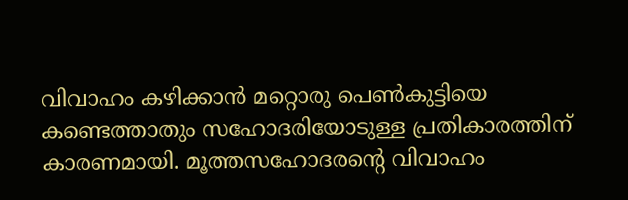വിവാഹം കഴിക്കാന്‍ മറ്റൊരു പെണ്‍കുട്ടിയെ കണ്ടെത്താതും സഹോദരിയോടുള്ള പ്രതികാരത്തിന് കാരണമായി. മൂത്തസഹോദരന്റെ വിവാഹം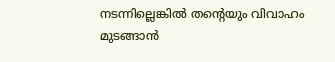നടന്നില്ലെങ്കില്‍ തന്റെയും വിവാഹം മുടങ്ങാന്‍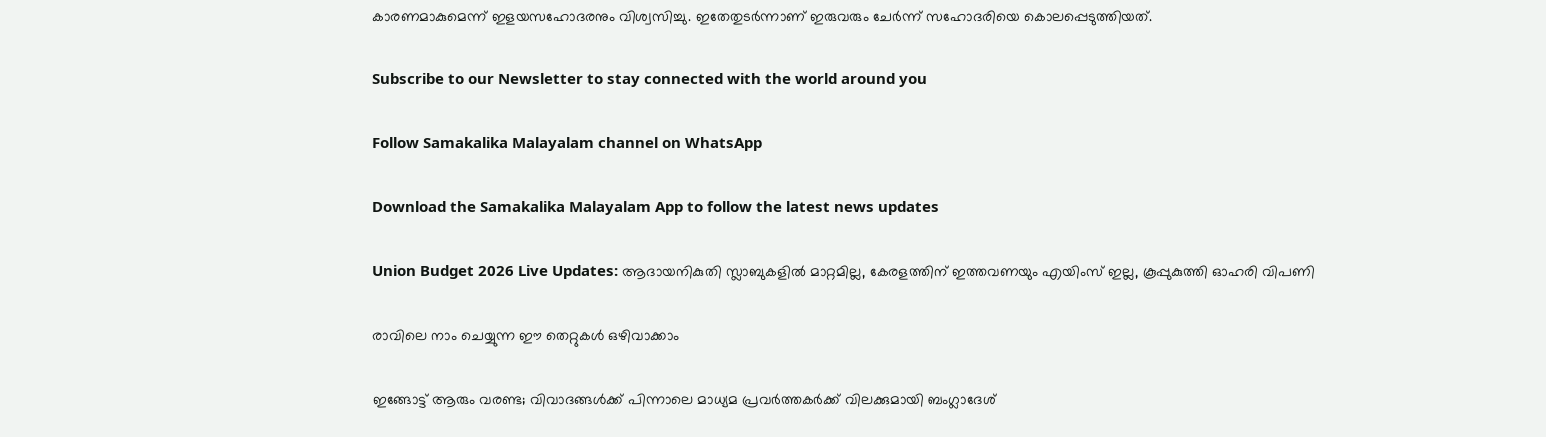കാരണമാകുമെന്ന് ഇളയസഹോദരനും വിശ്വസിച്ചു. ഇതേതുടര്‍ന്നാണ് ഇരുവരും ചേര്‍ന്ന് സഹോദരിയെ കൊലപ്പെടുത്തിയത്.

Subscribe to our Newsletter to stay connected with the world around you

Follow Samakalika Malayalam channel on WhatsApp

Download the Samakalika Malayalam App to follow the latest news updates

Union Budget 2026 Live Updates: ആദായനികുതി സ്ലാബുകളില്‍ മാറ്റമില്ല, കേരളത്തിന് ഇത്തവണയും എയിംസ് ഇല്ല, കൂപ്പുകുത്തി ഓഹരി വിപണി

രാവിലെ നാം ചെയ്യുന്ന ഈ തെറ്റുകൾ ഒഴിവാക്കാം

ഇങ്ങോട്ട് ആരും വരണ്ട; വിവാദങ്ങൾക്ക് പിന്നാലെ മാധ്യമ പ്രവർത്തകർക്ക് വിലക്കുമായി ബംഗ്ലാദേശ്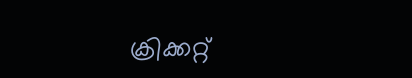ക്രിക്കറ്റ്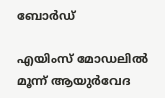ബോർഡ്

എയിംസ് മോഡലില്‍ മൂന്ന് ആയുര്‍വേദ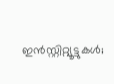ഇന്‍സ്റ്റിറ്റ്യൂട്ടുകള്‍;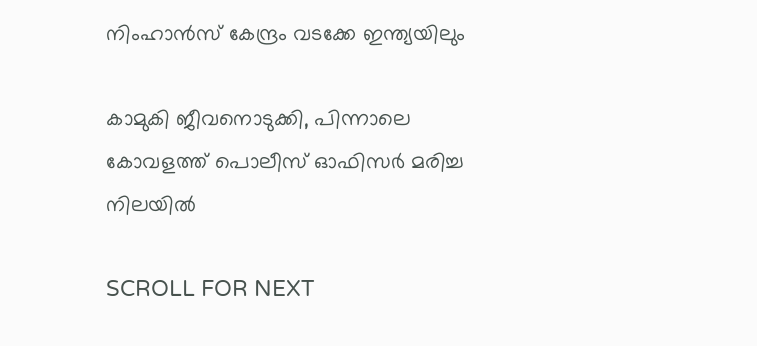നിംഹാന്‍സ് കേന്ദ്രം വടക്കേ ഇന്ത്യയിലും

കാമുകി ജീവനൊടുക്കി, പിന്നാലെ കോവളത്ത് പൊലീസ് ഓഫിസര്‍ മരിച്ച നിലയില്‍

SCROLL FOR NEXT